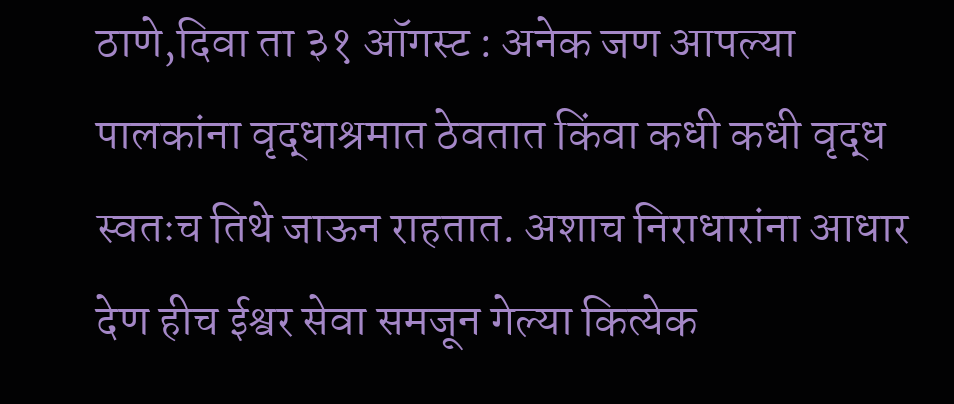ठाणे,दिवा ता ३१ ऑगस्ट : अनेक जण आपल्या पालकांना वृद्धाश्रमात ठेवतात किंवा कधी कधी वृद्ध स्वतःच तिथे जाऊन राहतात. अशाच निराधारांना आधार देण हीच ईश्वर सेवा समजून गेल्या कित्येक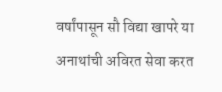वर्षांपासून सौ विद्या खापरे या अनाथांची अविरत सेवा करत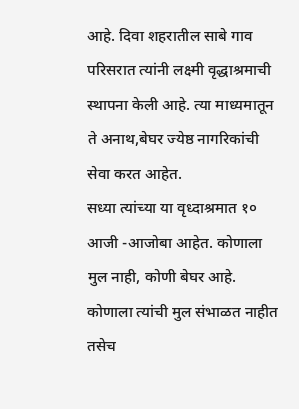आहे. दिवा शहरातील साबे गाव परिसरात त्यांनी लक्ष्मी वृद्धाश्रमाची स्थापना केली आहे. त्या माध्यमातून ते अनाथ,बेघर ज्येष्ठ नागरिकांची सेवा करत आहेत.
सध्या त्यांच्या या वृध्दाश्रमात १० आजी -आजोबा आहेत. कोणाला मुल नाही, कोणी बेघर आहे. कोणाला त्यांची मुल संभाळत नाहीत तसेच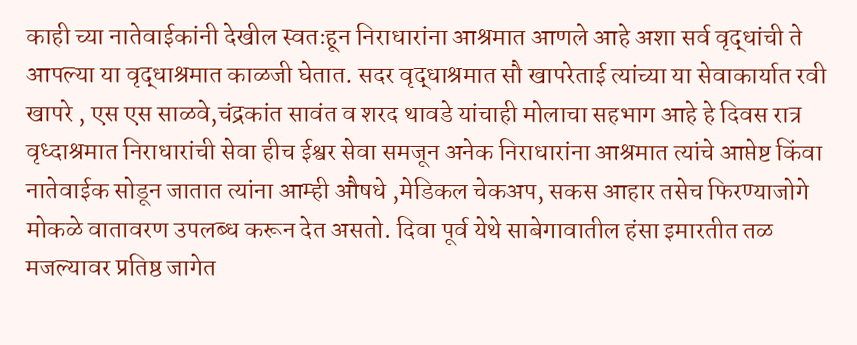काही च्या नातेवाईकांनी देखील स्वतःहून निराधारांना आश्रमात आणले आहे अशा सर्व वृद्धांची ते आपल्या या वृद्धाश्रमात काळजी घेतात. सदर वृद्धाश्रमात सौ खापरेताई त्यांच्या या सेवाकार्यात रवी खापरे , एस एस साळवे,चंद्रकांत सावंत व शरद थावडे यांचाही मोलाचा सहभाग आहे हे दिवस रात्र वृध्दाश्रमात निराधारांची सेवा हीच ईश्वर सेवा समजून अनेक निराधारांना आश्रमात त्यांचे आप्तेष्ट किंवा नातेवाईक सोडून जातात त्यांना आम्ही औषधे ,मेडिकल चेकअप, सकस आहार तसेच फिरण्याजोगे मोकळे वातावरण उपलब्ध करून देत असतो. दिवा पूर्व येथे साबेगावातील हंसा इमारतीत तळ मजल्यावर प्रतिष्ठ जागेत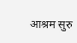आश्रम सुरु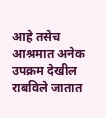आहे तसेच आश्रमात अनेक उपक्रम देखील राबविले जातात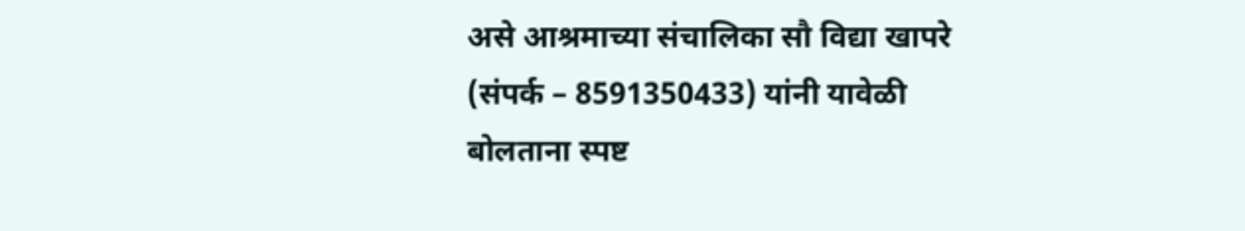असे आश्रमाच्या संचालिका सौ विद्या खापरे (संपर्क – 8591350433) यांनी यावेळी बोलताना स्पष्ट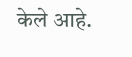केले आहे.